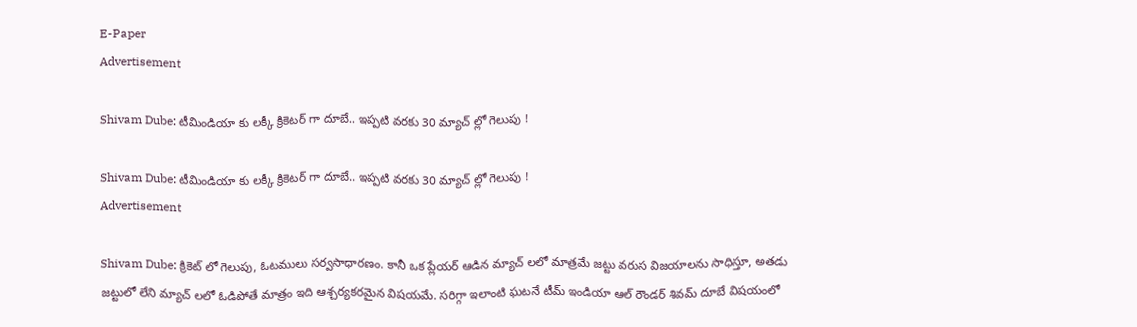E-Paper
Advertisement

Shivam Dube: టీమిండియా కు లక్కీ క్రికెటర్ గా దూబే.. ఇప్పటి వరకు 30 మ్యాచ్ ల్లో గెలుపు !

Shivam Dube: టీమిండియా కు లక్కీ క్రికెటర్ గా దూబే.. ఇప్పటి వరకు 30 మ్యాచ్ ల్లో గెలుపు !
Advertisement

Shivam Dube: క్రికెట్ లో గెలుపు, ఓటములు సర్వసాధారణం. కానీ ఒక ప్లేయర్ ఆడిన మ్యాచ్ లలో మాత్రమే జట్టు వరుస విజయాలను సాధిస్తూ, అతడు జట్టులో లేని మ్యాచ్ లలో ఓడిపోతే మాత్రం ఇది ఆశ్చర్యకరమైన విషయమే. సరిగ్గా ఇలాంటి ఘటనే టీమ్ ఇండియా ఆల్ రౌండర్ శివమ్ దూబే విషయంలో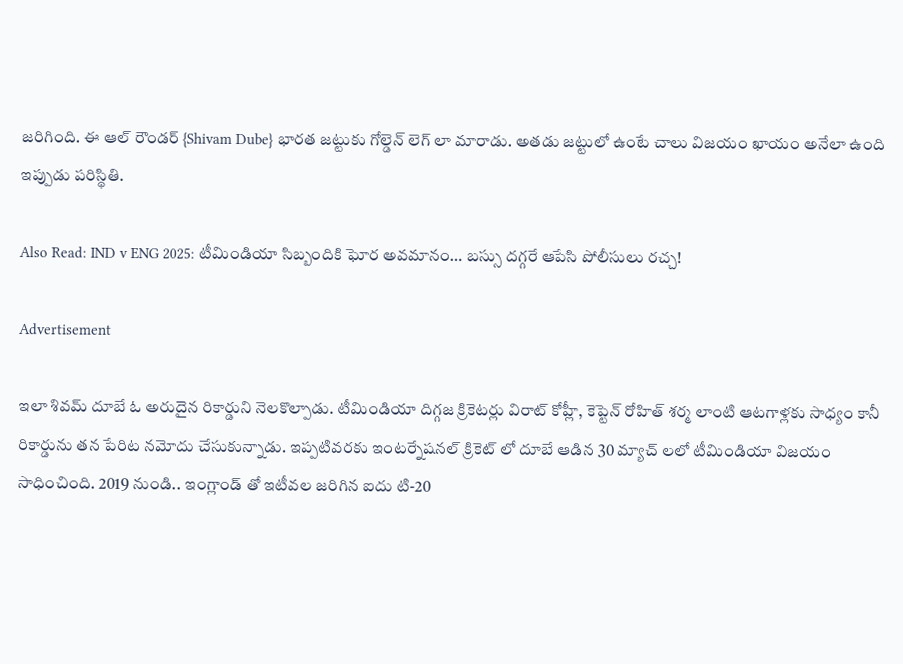జరిగింది. ఈ ఆల్ రౌండర్ {Shivam Dube} భారత జట్టుకు గోల్డెన్ లెగ్ లా మారాడు. అతడు జట్టులో ఉంటే చాలు విజయం ఖాయం అనేలా ఉంది ఇప్పుడు పరిస్థితి.

Also Read: IND v ENG 2025: టీమిండియా సిబ్బందికి ఘోర అవమానం… బస్సు దగ్గరే ఆపేసి పోలీసులు రచ్చ!

Advertisement

ఇలా శివమ్ దూబే ఓ అరుదైన రికార్డుని నెలకొల్పాడు. టీమిండియా దిగ్గజ క్రికెటర్లు విరాట్ కోహ్లీ, కెప్టెన్ రోహిత్ శర్మ లాంటి ఆటగాళ్లకు సాధ్యం కానీ రికార్డును తన పేరిట నమోదు చేసుకున్నాడు. ఇప్పటివరకు ఇంటర్నేషనల్ క్రికెట్ లో దూబే ఆడిన 30 మ్యాచ్ లలో టీమిండియా విజయం సాధించింది. 2019 నుండి.. ఇంగ్లాండ్ తో ఇటీవల జరిగిన ఐదు టి-20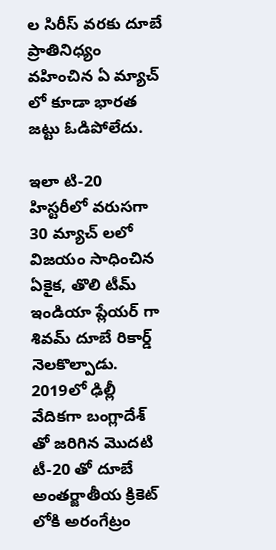ల సిరీస్ వరకు దూబే ప్రాతినిధ్యం వహించిన ఏ మ్యాచ్ లో కూడా భారత జట్టు ఓడిపోలేదు.

ఇలా టి-20 హిస్టరీలో వరుసగా 30 మ్యాచ్ లలో విజయం సాధించిన ఏకైక, తొలి టీమ్ ఇండియా ప్లేయర్ గా శివమ్ దూబే రికార్డ్ నెలకొల్పాడు. 2019లో ఢిల్లీ వేదికగా బంగ్లాదేశ్ తో జరిగిన మొదటి టీ-20 తో దూబే అంతర్జాతీయ క్రికెట్ లోకి అరంగేట్రం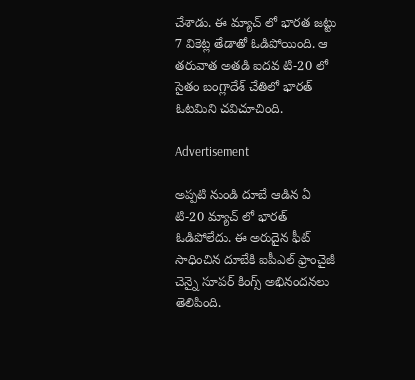చేశాడు. ఈ మ్యాచ్ లో భారత జట్టు 7 వికెట్ల తేడాతో ఓడిపోయింది. ఆ తరువాత అతడి ఐదవ టి-20 లో సైతం బంగ్లాదేశ్ చేతిలో భారత్ ఓటమిని చవిచూచింది.

Advertisement

అప్పటి నుండి దూబే ఆడిన ఏ టి-20 మ్యాచ్ లో భారత్ ఓడిపోలేదు. ఈ అరుదైన ఫీట్ సాధించిన దూబేకి ఐపీఎల్ ఫ్రాంచైజీ చెన్నై సూపర్ కింగ్స్ అభినందనలు తెలిపింది.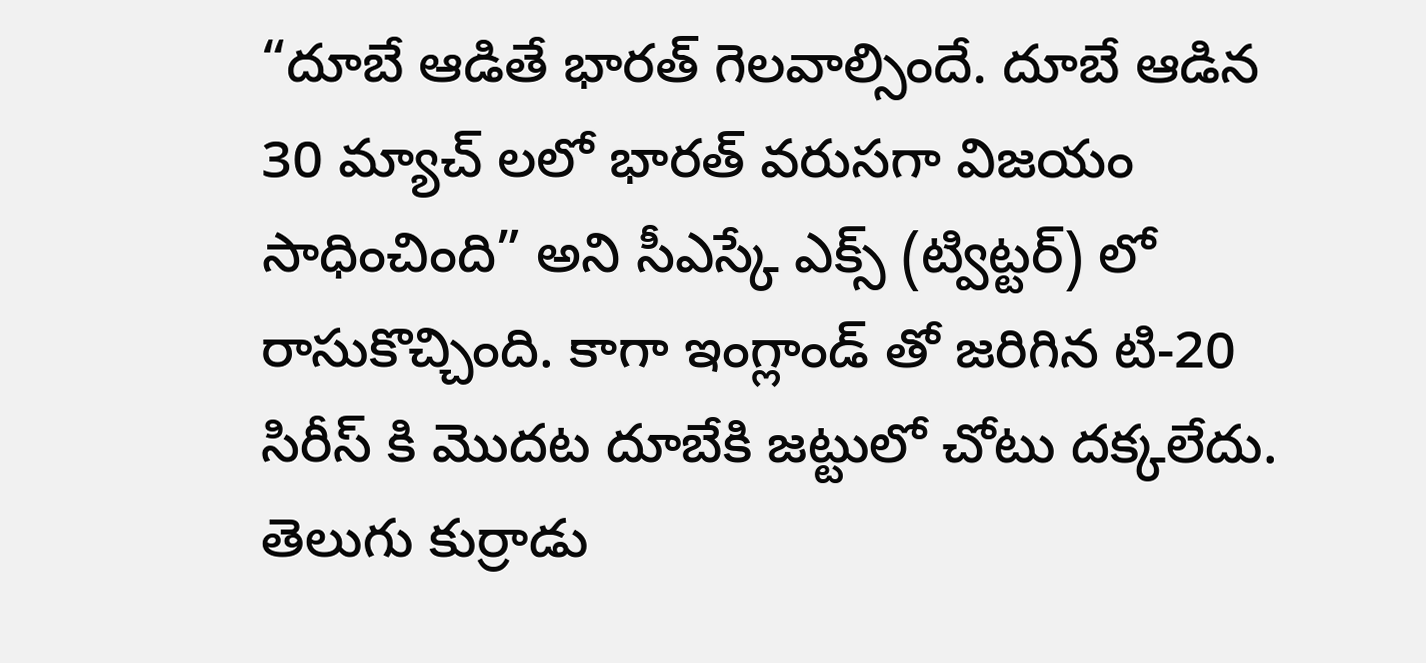“దూబే ఆడితే భారత్ గెలవాల్సిందే. దూబే ఆడిన 30 మ్యాచ్ లలో భారత్ వరుసగా విజయం సాధించింది” అని సీఎస్కే ఎక్స్ (ట్విట్టర్) లో రాసుకొచ్చింది. కాగా ఇంగ్లాండ్ తో జరిగిన టి-20 సిరీస్ కి మొదట దూబేకి జట్టులో చోటు దక్కలేదు. తెలుగు కుర్రాడు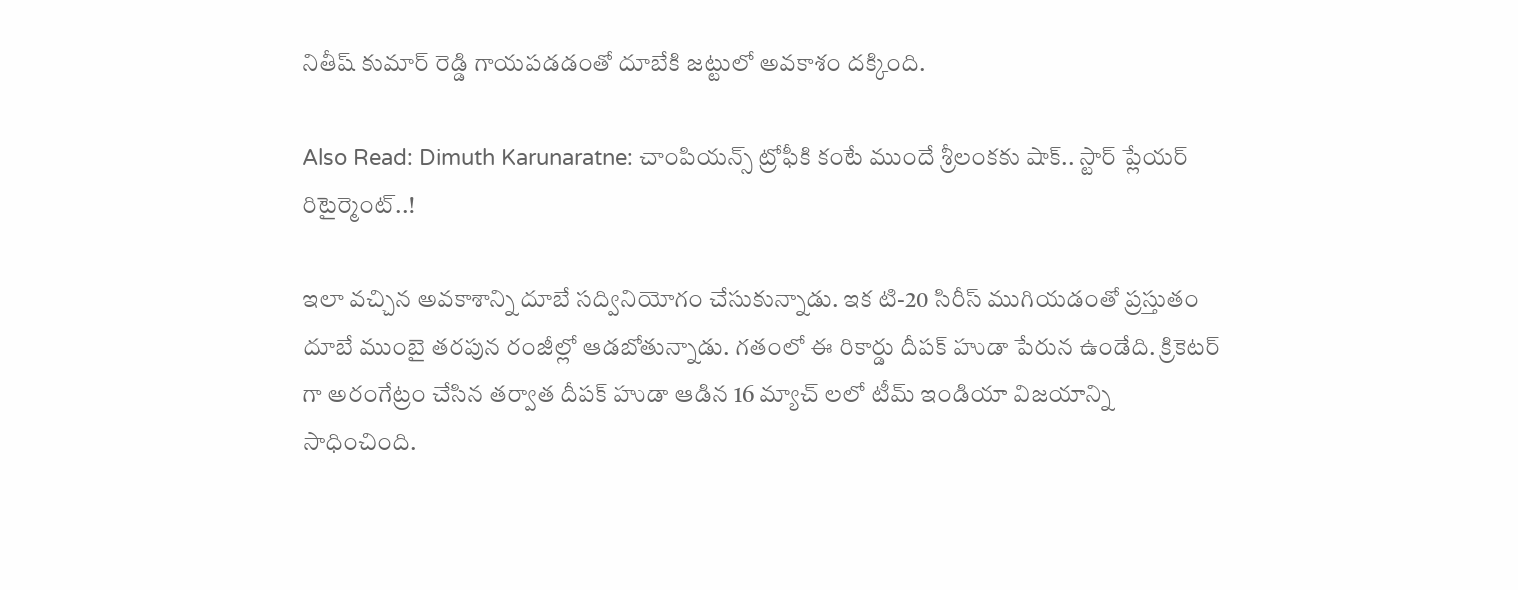నితీష్ కుమార్ రెడ్డి గాయపడడంతో దూబేకి జట్టులో అవకాశం దక్కింది.

Also Read: Dimuth Karunaratne: చాంపియన్స్ ట్రోఫీకి కంటే ముందే శ్రీలంకకు షాక్‌.. స్టార్ ప్లేయర్‌ రిటైర్మెంట్..!

ఇలా వచ్చిన అవకాశాన్ని దూబే సద్వినియోగం చేసుకున్నాడు. ఇక టి-20 సిరీస్ ముగియడంతో ప్రస్తుతం దూబే ముంబై తరపున రంజీల్లో ఆడబోతున్నాడు. గతంలో ఈ రికార్డు దీపక్ హుడా పేరున ఉండేది. క్రికెటర్ గా అరంగేట్రం చేసిన తర్వాత దీపక్ హుడా ఆడిన 16 మ్యాచ్ లలో టీమ్ ఇండియా విజయాన్ని సాధించింది.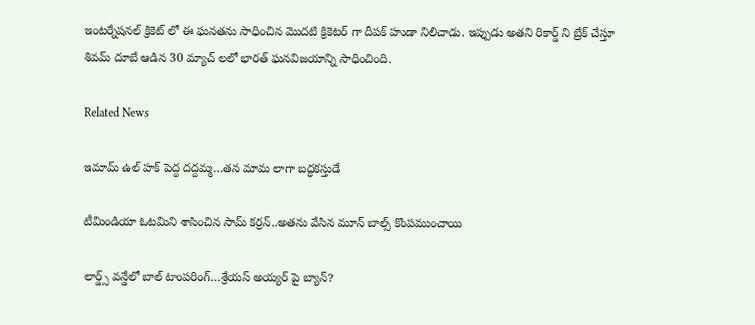ఇంటర్నేషనల్ క్రికెట్ లో ఈ ఘనతను సాధించిన మొదటి క్రికెటర్ గా దీపక్ హుడా నిలిచాడు. ఇప్పుడు అతని రికార్డ్ ని బ్రేక్ చేస్తూ శివమ్ దూబే ఆడిన 30 మ్యాచ్ లలో భారత్ ఘనవిజయాన్ని సాధించింది.

Related News

ఇమామ్ ఉల్ హక్ పెద్ద ద‌ద్ద‌మ్మ‌…త‌న‌ మామ లాగా బ‌ద్ధ‌క‌స్తుడే

టీమిండియా ఓట‌మిని శాసించిన‌ సామ్‌ కర్రన్..అత‌ను వేసిన మూన్ బాల్స్ కొంప‌ముంచాయి

లార్డ్స్ వన్డేలో బాల్ టాంపరింగ్…శ్రేయస్ అయ్యర్ పై బ్యాన్?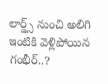లార్డ్స్ నుంచి అలిగి ఇంటికి వెళ్లిపోయిన గంభీర్..?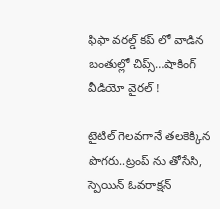ఫిఫా వ‌ర‌ల్డ్ క‌ప్ లో వాడిన‌ బంతుల్లో చిప్స్…షాకింగ్ వీడియో వైర‌ల్ !

టైటిల్ గెల‌వ‌గానే త‌ల‌కెక్కిన పొగ‌రు..ట్రంప్ ను తోసేసి, స్పెయిన్ ఓవ‌రాక్ష‌న్‌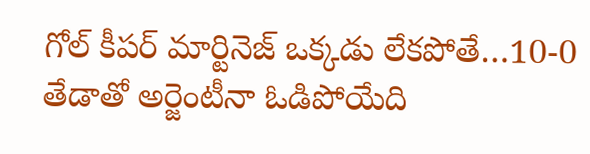గోల్ కీపర్ మార్టినెజ్ ఒక్క‌డు లేక‌పోతే…10-0 తేడాతో అర్జెంటీనా ఓడిపోయేది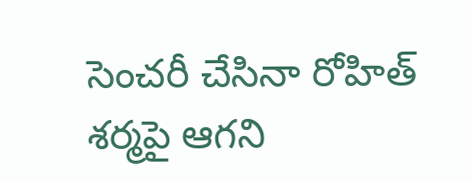సెంచ‌రీ చేసినా రోహిత్ శ‌ర్మ‌పై ఆగ‌ని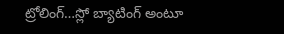ట్రోలింగ్…స్లో బ్యాటింగ్ అంటూ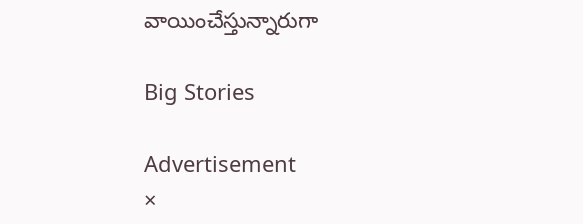వాయించేస్తున్నారుగా

Big Stories

Advertisement
×